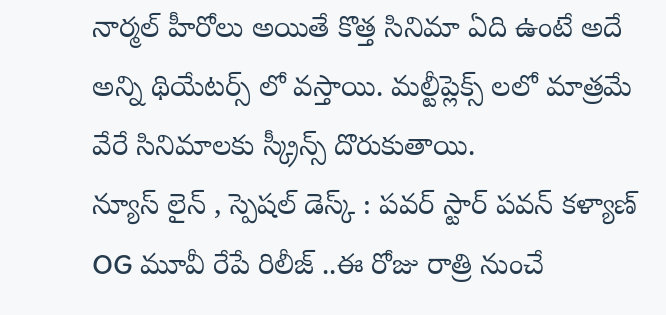నార్మల్ హీరోలు అయితే కొత్త సినిమా ఏది ఉంటే అదే అన్ని థియేటర్స్ లో వస్తాయి. మల్టీప్లెక్స్ లలో మాత్రమే వేరే సినిమాలకు స్క్రీన్స్ దొరుకుతాయి.
న్యూస్ లైన్ , స్పెషల్ డెస్క్ : పవర్ స్టార్ పవన్ కళ్యాణ్ OG మూవీ రేపే రిలీజ్ ..ఈ రోజు రాత్రి నుంచే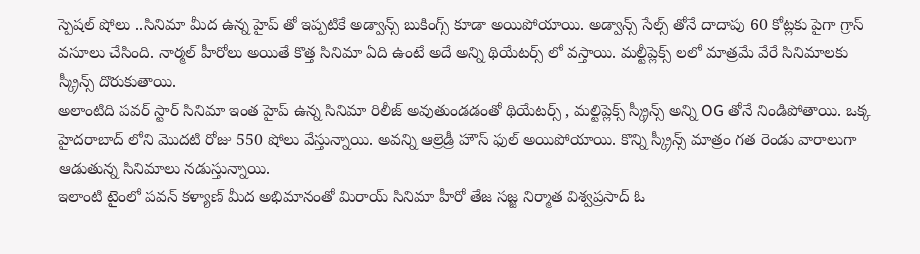స్పెషల్ షోలు ..సినిమా మీద ఉన్న హైప్ తో ఇప్పటికే అడ్వాన్స్ బుకింగ్స్ కూడా అయిపోయాయి. అడ్వాన్స్ సేల్స్ తోనే దాదాపు 60 కోట్లకు పైగా గ్రాస్ వసూలు చేసింది. నార్మల్ హీరోలు అయితే కొత్త సినిమా ఏది ఉంటే అదే అన్ని థియేటర్స్ లో వస్తాయి. మల్టీప్లెక్స్ లలో మాత్రమే వేరే సినిమాలకు స్క్రీన్స్ దొరుకుతాయి.
అలాంటిది పవర్ స్టార్ సినిమా ఇంత హైప్ ఉన్న సినిమా రిలీజ్ అవుతుండడంతో థియేటర్స్ , మల్టిప్లెక్స్ స్క్రీన్స్ అన్ని OG తోనే నిండిపోతాయి. ఒక్క హైదరాబాద్ లోని మొదటి రోజు 550 షోలు వేస్తున్నాయి. అవన్ని ఆల్రెడ్రీ హౌస్ ఫుల్ అయిపోయాయి. కొన్ని స్క్రీన్స్ మాత్రం గత రెండు వారాలుగా ఆడుతున్న సినిమాలు నడుస్తున్నాయి.
ఇలాంటి టైంలో పవన్ కళ్యాణ్ మీద అభిమానంతో మిరాయ్ సినిమా హీరో తేజ సజ్జ నిర్మాత విశ్వప్రసాద్ ఓ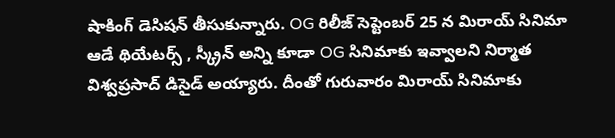షాకింగ్ డెసిషన్ తీసుకున్నారు. OG రిలీజ్ సెప్టెంబర్ 25 న మిరాయ్ సినిమా ఆడే థియేటర్స్ , స్క్రీన్ అన్ని కూడా OG సినిమాకు ఇవ్వాలని నిర్మాత విశ్వప్రసాద్ డిసైడ్ అయ్యారు. దీంతో గురువారం మిరాయ్ సినిమాకు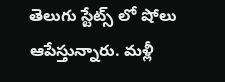తెలుగు స్టేట్స్ లో షోలు ఆపేస్తున్నారు. మళ్లీ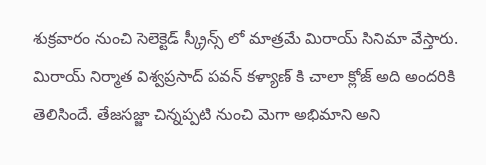శుక్రవారం నుంచి సెలెక్టెడ్ స్క్రీన్స్ లో మాత్రమే మిరాయ్ సినిమా వేస్తారు.
మిరాయ్ నిర్మాత విశ్వప్రసాద్ పవన్ కళ్యాణ్ కి చాలా క్లోజ్ అది అందరికి తెలిసిందే. తేజసజ్జా చిన్నప్పటి నుంచి మెగా అభిమాని అని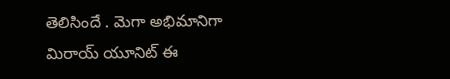తెలిసిందే . మెగా అభిమానిగా మిరాయ్ యూనిట్ ఈ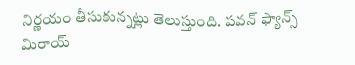నిర్ణయం తీసుకున్నట్లు తెలుస్తుంది. పవన్ ఫ్యాన్స్ మిరాయ్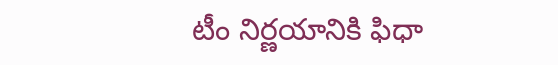టీం నిర్ణయానికి ఫిధా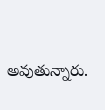అవుతున్నారు.